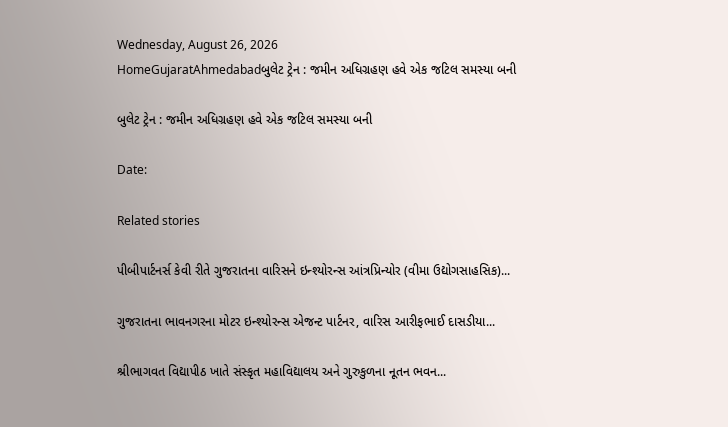Wednesday, August 26, 2026
HomeGujaratAhmedabadબુલેટ ટ્રેન : જમીન અધિગ્રહણ હવે એક જટિલ સમસ્યા બની

બુલેટ ટ્રેન : જમીન અધિગ્રહણ હવે એક જટિલ સમસ્યા બની

Date:

Related stories

પીબીપાર્ટનર્સ કેવી રીતે ગુજરાતના વારિસને ઇન્શ્યોરન્સ આંત્રપ્રિન્યોર (વીમા ઉદ્યોગસાહસિક)...

ગુજરાતના ભાવનગરના મોટર ઇન્શ્યોરન્સ એજન્ટ પાર્ટનર, વારિસ આરીફભાઈ દાસડીયા...

શ્રીભાગવત વિદ્યાપીઠ ખાતે સંસ્કૃત મહાવિદ્યાલય અને ગુરુકુળના નૂતન ભવન...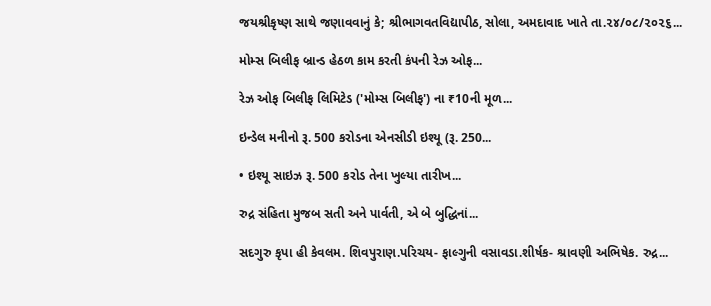જયશ્રીકૃષ્ણ સાથે જણાવવાનું કે; શ્રીભાગવતવિદ્યાપીઠ, સોલા, અમદાવાદ ખાતે તા.૨૪/૦૮/૨૦૨૬...

મોમ્સ બિલીફ બ્રાન્ડ હેઠળ કામ કરતી કંપની રેઝ ઓફ...

રેઝ ઓફ બિલીફ લિમિટેડ ('મોમ્સ બિલીફ') ના ₹10ની મૂળ...

ઇન્ડેલ મનીનો રૂ. 500 કરોડના એનસીડી ઇશ્યૂ (રૂ. 250...

• ઇશ્યૂ સાઇઝ રૂ. 500 કરોડ તેના ખુલ્યા તારીખ...

રુદ્ર સંહિતા મુજબ સતી અને પાર્વતી, એ બે બુદ્ધિનાં...

સદગુરુ કૃપા હી કેવલમ. શિવપુરાણ.પરિચય- ફાલ્ગુની વસાવડા.શીર્ષક- શ્રાવણી અભિષેક. રુદ્ર...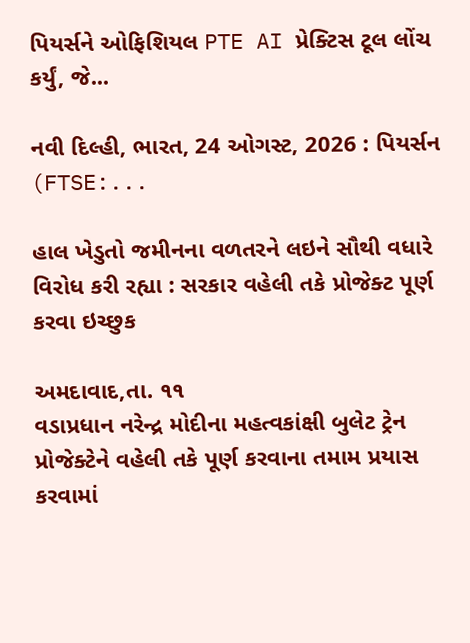પિયર્સને ઓફિશિયલ PTE AI પ્રેક્ટિસ ટૂલ લોંચ કર્યું, જે...

નવી દિલ્હી, ભારત, 24 ઓગસ્ટ, 2026 : પિયર્સન (FTSE:...

હાલ ખેડુતો જમીનના વળતરને લઇને સૌથી વધારે વિરોધ કરી રહ્યા : સરકાર વહેલી તકે પ્રોજેક્ટ પૂર્ણ કરવા ઇચ્છુક

અમદાવાદ,તા. ૧૧
વડાપ્રધાન નરેન્દ્ર મોદીના મહત્વકાંક્ષી બુલેટ ટ્રેન પ્રોજેક્ટેને વહેલી તકે પૂર્ણ કરવાના તમામ પ્રયાસ કરવામાં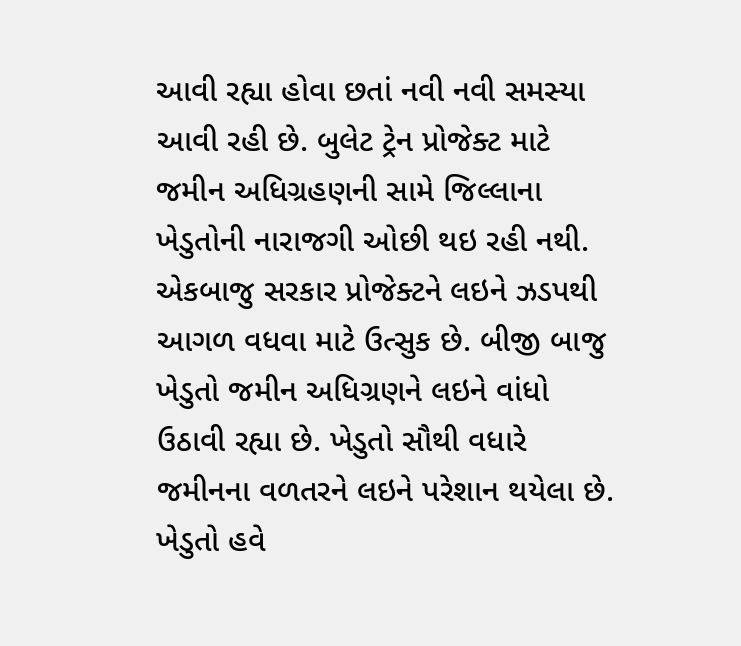આવી રહ્યા હોવા છતાં નવી નવી સમસ્યા આવી રહી છે. બુલેટ ટ્રેન પ્રોજેક્ટ માટે જમીન અધિગ્રહણની સામે જિલ્લાના ખેડુતોની નારાજગી ઓછી થઇ રહી નથી. એકબાજુ સરકાર પ્રોજેક્ટને લઇને ઝડપથી આગળ વધવા માટે ઉત્સુક છે. બીજી બાજુ ખેડુતો જમીન અધિગ્રણને લઇને વાંધો ઉઠાવી રહ્યા છે. ખેડુતો સૌથી વધારે જમીનના વળતરને લઇને પરેશાન થયેલા છે. ખેડુતો હવે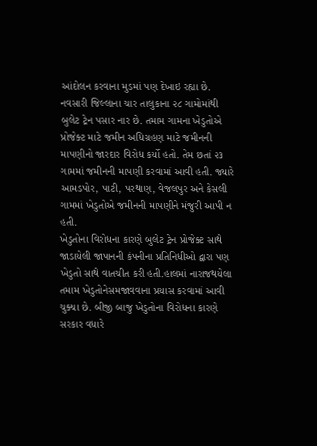આંદોલન કરવાના મુડમાં પણ દેખાઇ રહ્યા છે. નવસારી જિલ્લાના ચાર તાલુકાના ૨૮ ગામોમાંથી બુલેટ ટ્રેન પસાર નાર છે. તમામ ગામના ખેડુતોએ પ્રોજેક્ટ માટે જમીન અધિગ્રહણ માટે જમીનની માપણીનો જારદાર વિરોધ કર્યો હતો. તેમ છતાં ૨૩ ગામમાં જમીનની માપણી કરવામાં આવી હતી. જ્યારે આમડપોર, પાટી, પરથાણ, વેજલપુર અને કેસલી ગામમાં ખેડુતોએ જમીનની માપણીને મંજુરી આપી ન હતી.
ખેડુતોના વિરોધના કારણે બુલેટ ટ્રેન પ્રોજેક્ટ સાથે જાડાયેલી જાપાનની કંપનીના પ્રતિનિધીઓ દ્વારા પણ ખેડુતો સાથે વાતચીત કરી હતી.હાલમાં નારાજથયેલા તમામ ખેડુતોનેસમજાવવાના પ્રયાસ કરવામાં આવી ચુક્યા છે. બીજી બાજુ ખેડુતોના વિરોધના કારણે સરકાર વધારે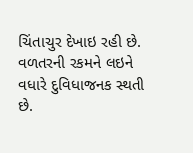ચિંતાચુર દેખાઇ રહી છે. વળતરની રકમને લઇને વધારે દુવિધાજનક સ્થતી છે.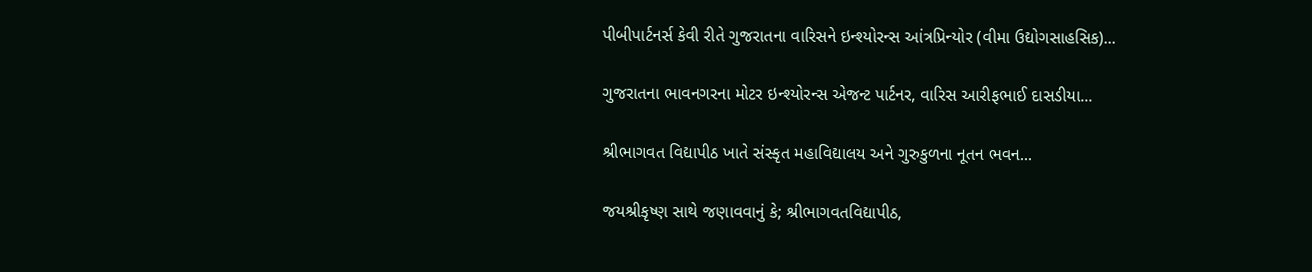પીબીપાર્ટનર્સ કેવી રીતે ગુજરાતના વારિસને ઇન્શ્યોરન્સ આંત્રપ્રિન્યોર (વીમા ઉદ્યોગસાહસિક)...

ગુજરાતના ભાવનગરના મોટર ઇન્શ્યોરન્સ એજન્ટ પાર્ટનર, વારિસ આરીફભાઈ દાસડીયા...

શ્રીભાગવત વિદ્યાપીઠ ખાતે સંસ્કૃત મહાવિદ્યાલય અને ગુરુકુળના નૂતન ભવન...

જયશ્રીકૃષ્ણ સાથે જણાવવાનું કે; શ્રીભાગવતવિદ્યાપીઠ,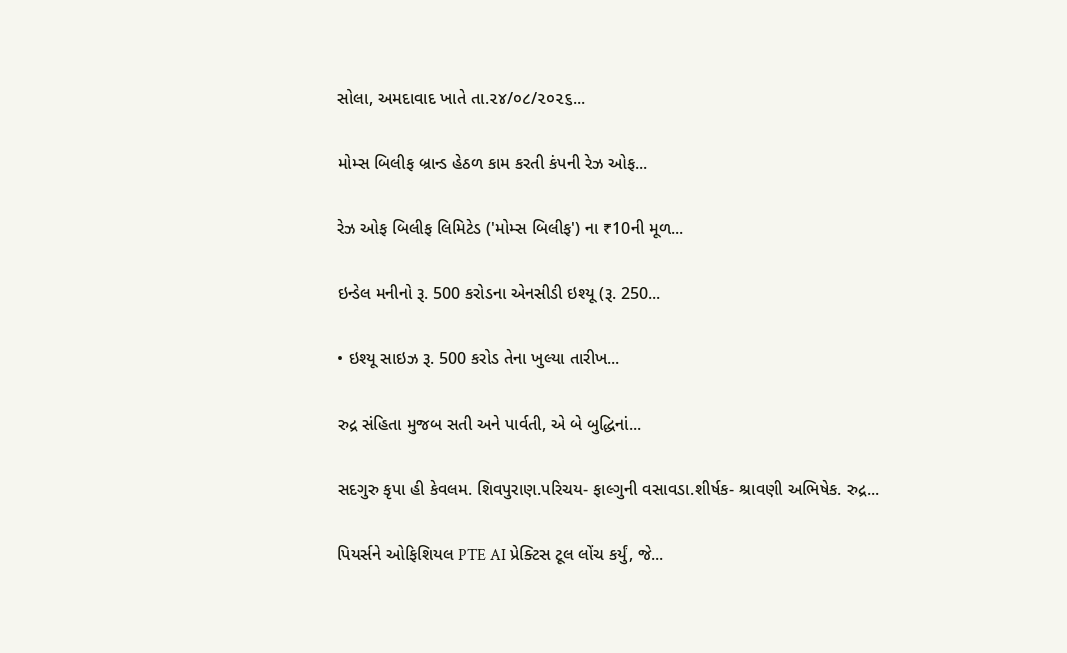સોલા, અમદાવાદ ખાતે તા.૨૪/૦૮/૨૦૨૬...

મોમ્સ બિલીફ બ્રાન્ડ હેઠળ કામ કરતી કંપની રેઝ ઓફ...

રેઝ ઓફ બિલીફ લિમિટેડ ('મોમ્સ બિલીફ') ના ₹10ની મૂળ...

ઇન્ડેલ મનીનો રૂ. 500 કરોડના એનસીડી ઇશ્યૂ (રૂ. 250...

• ઇશ્યૂ સાઇઝ રૂ. 500 કરોડ તેના ખુલ્યા તારીખ...

રુદ્ર સંહિતા મુજબ સતી અને પાર્વતી, એ બે બુદ્ધિનાં...

સદગુરુ કૃપા હી કેવલમ. શિવપુરાણ.પરિચય- ફાલ્ગુની વસાવડા.શીર્ષક- શ્રાવણી અભિષેક. રુદ્ર...

પિયર્સને ઓફિશિયલ PTE AI પ્રેક્ટિસ ટૂલ લોંચ કર્યું, જે...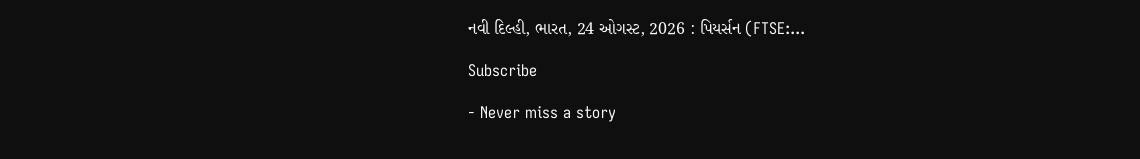નવી દિલ્હી, ભારત, 24 ઓગસ્ટ, 2026 : પિયર્સન (FTSE:...

Subscribe

- Never miss a story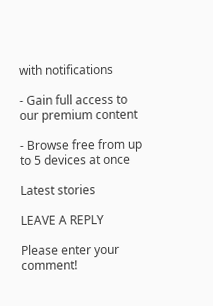with notifications

- Gain full access to our premium content

- Browse free from up to 5 devices at once

Latest stories

LEAVE A REPLY

Please enter your comment!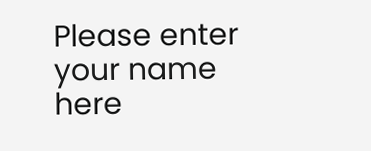Please enter your name here